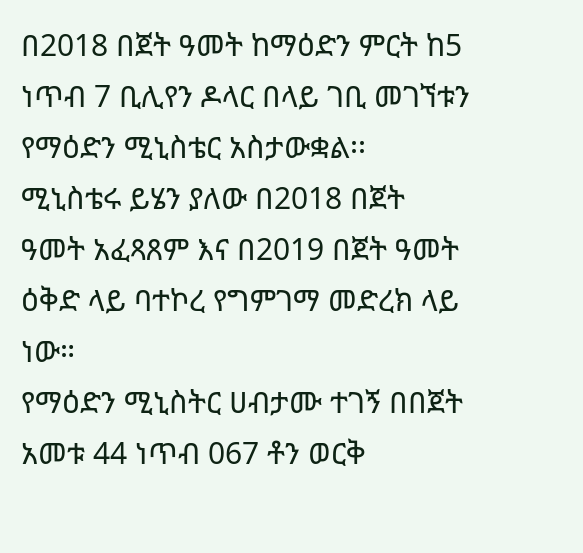በ2018 በጀት ዓመት ከማዕድን ምርት ከ5 ነጥብ 7 ቢሊየን ዶላር በላይ ገቢ መገኘቱን የማዕድን ሚኒስቴር አስታውቋል፡፡
ሚኒስቴሩ ይሄን ያለው በ2018 በጀት ዓመት አፈጻጸም እና በ2019 በጀት ዓመት ዕቅድ ላይ ባተኮረ የግምገማ መድረክ ላይ ነው።
የማዕድን ሚኒስትር ሀብታሙ ተገኝ በበጀት አመቱ 44 ነጥብ 067 ቶን ወርቅ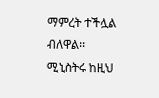ማምረት ተችሏል ብለዋል፡፡
ሚኒስትሩ ከዚህ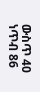ውስጥ 40 ነጥብ 86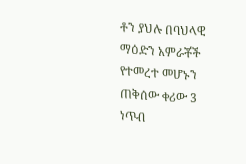ቶን ያህሉ በባህላዊ ማዕድን አምራቾች የተመረተ መሆኑን ጠቅሰው ቀሪው 3 ነጥብ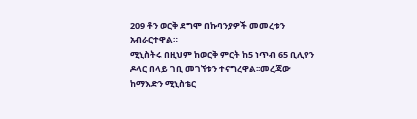209 ቶን ወርቅ ደግሞ በኩባንያዎች መመረቱን አብራርተዋል።
ሚኒስትሩ በዚህም ከወርቅ ምርት ከ5 ነጥብ 65 ቢሊየን ዶላር በላይ ገቢ መገኘቱን ተናግረዋል፡፡መረጃው ከማእድን ሚኒስቴር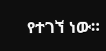የተገኘ ነው።